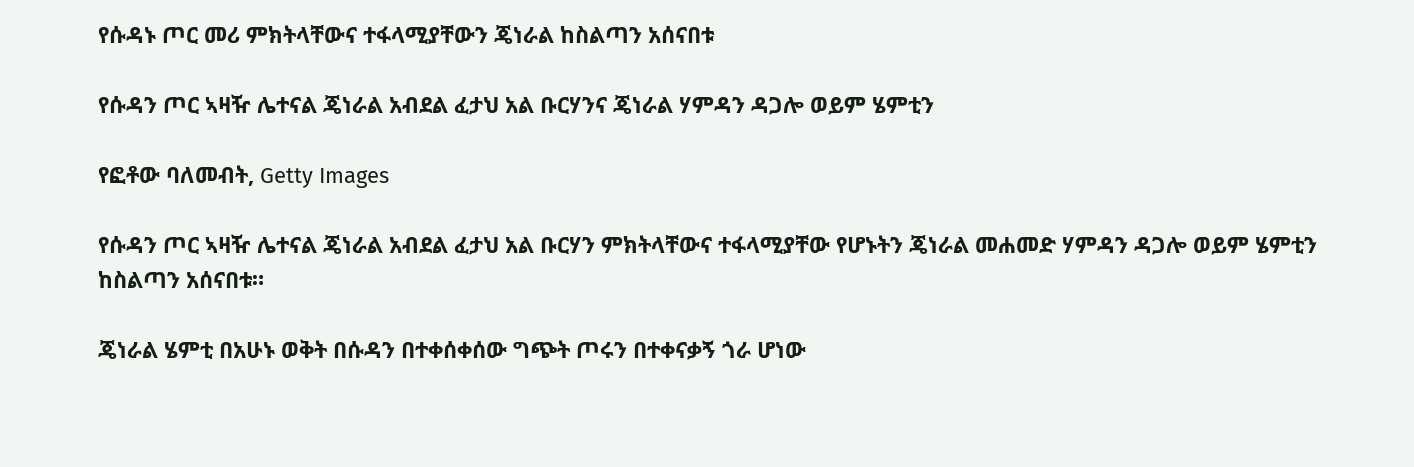የሱዳኑ ጦር መሪ ምክትላቸውና ተፋላሚያቸውን ጄነራል ከስልጣን አሰናበቱ

የሱዳን ጦር ኣዛዥ ሌተናል ጄነራል አብደል ፈታህ አል ቡርሃንና ጄነራል ሃምዳን ዳጋሎ ወይም ሄምቲን

የፎቶው ባለመብት, Getty Images

የሱዳን ጦር ኣዛዥ ሌተናል ጄነራል አብደል ፈታህ አል ቡርሃን ምክትላቸውና ተፋላሚያቸው የሆኑትን ጄነራል መሐመድ ሃምዳን ዳጋሎ ወይም ሄምቲን ከስልጣን አሰናበቱ።

ጄነራል ሄምቲ በአሁኑ ወቅት በሱዳን በተቀሰቀሰው ግጭት ጦሩን በተቀናቃኝ ጎራ ሆነው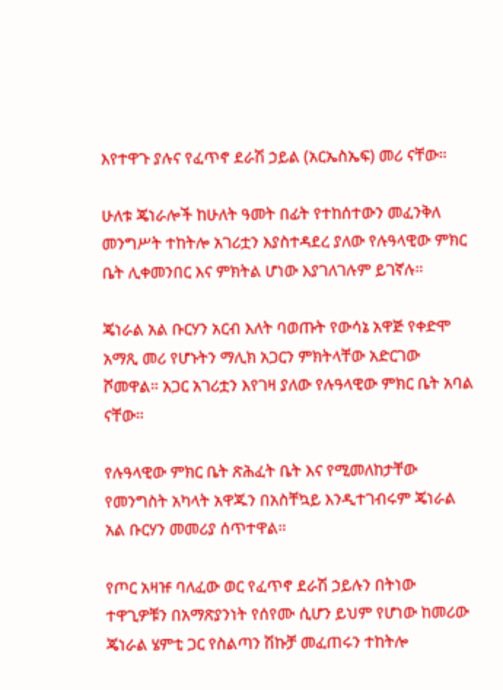እየተዋጉ ያሉና የፈጥኖ ደራሽ ኃይል (አርኤስኤፍ) መሪ ናቸው።

ሁለቱ ጄነራሎች ከሁለት ዓመት በፊት የተከሰተውን መፈንቅለ መንግሥት ተከትሎ አገሪቷን እያስተዳደረ ያለው የሉዓላዊው ምክር ቤት ሊቀመንበር እና ምክትል ሆነው እያገለገሉም ይገኛሉ።

ጄነራል አል ቡርሃን አርብ እለት ባወጡት የውሳኔ አዋጅ የቀድሞ አማጺ መሪ የሆኑትን ማሊክ አጋርን ምክትላቸው አድርገው ሾመዋል። አጋር አገሪቷን እየገዛ ያለው የሉዓላዊው ምክር ቤት አባል ናቸው።

የሉዓላዊው ምክር ቤት ጽሕፈት ቤት እና የሚመለከታቸው የመንግስት አካላት አዋጁን በአስቸኳይ እንዲተገብሩም ጄነራል አል ቡርሃን መመሪያ ሰጥተዋል።

የጦር አዛዡ ባለፈው ወር የፈጥኖ ደራሽ ኃይሉን በትነው ተዋጊዎቹን በአማጽያንነት የሰየሙ ሲሆን ይህም የሆነው ከመሪው ጄነራል ሄምቲ ጋር የስልጣን ሽኩቻ መፈጠሩን ተከትሎ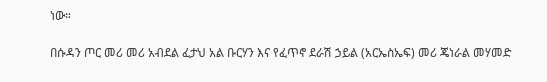ነው።

በሱዳን ጦር መሪ መሪ አብደል ፈታህ አል ቡርሃን እና የፈጥኖ ደራሽ ኃይል (አርኤስኤፍ) መሪ ጄነራል መሃመድ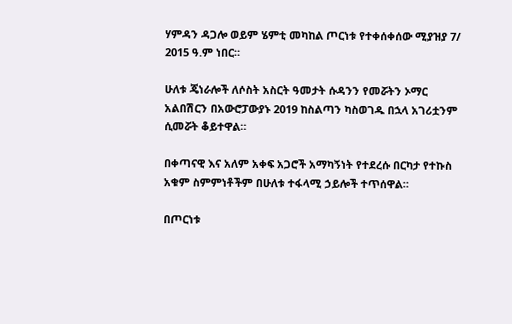ሃምዳን ዳጋሎ ወይም ሄምቲ መካከል ጦርነቱ የተቀሰቀሰው ሚያዝያ 7/ 2015 ዓ.ም ነበር።

ሁለቱ ጄነራሎች ለሶስት አስርት ዓመታት ሱዳንን የመሯትን ኦማር አልበሽርን በአውሮፓውያኑ 2019 ከስልጣን ካስወገዱ በኋላ አገሪቷንም ሲመሯት ቆይተዋል።

በቀጣናዊ እና አለም አቀፍ አጋሮች አማካኝነት የተደረሱ በርካታ የተኩስ አቁም ስምምነቶችም በሁለቱ ተፋላሚ ኃይሎች ተጥሰዋል።

በጦርነቱ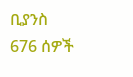ቢያንስ 676 ሰዎች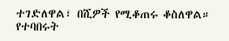ተገድለዋል፣ በሺዎች የሚቆጠሩ ቆስለዋል። የተባበሩት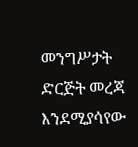መንግሥታት ድርጅት መረጃ እንደሚያሳየው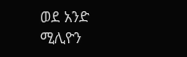ወደ አንድ ሚሊዮን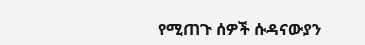የሚጠጉ ሰዎች ሱዳናውያን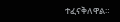ተፈናቅለዋል።